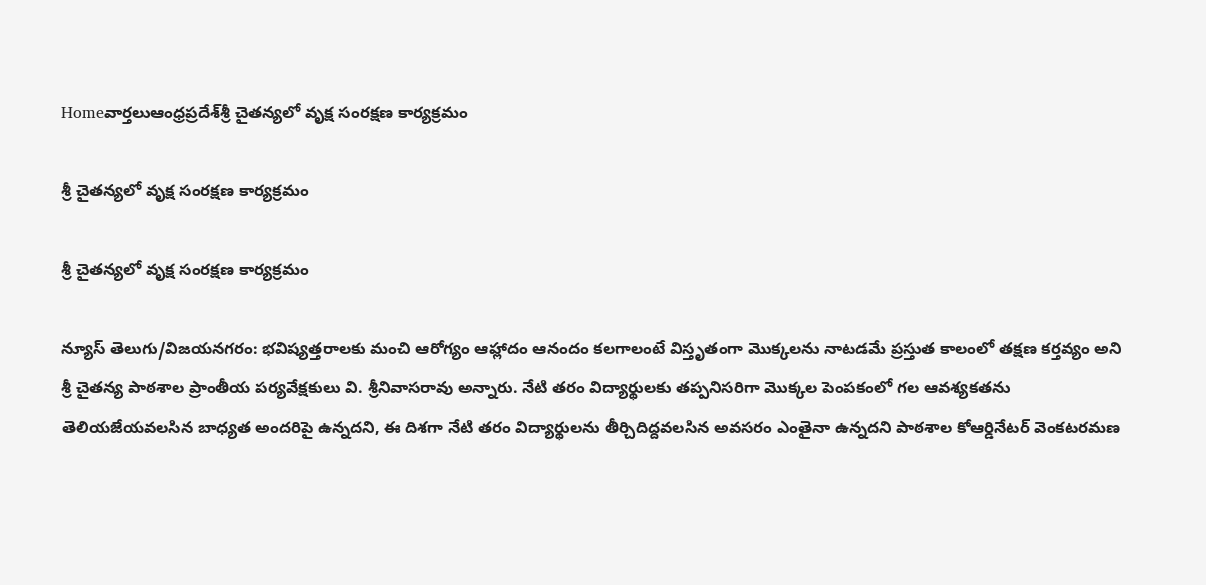Homeవార్తలుఆంధ్రప్రదేశ్‌శ్రీ చైతన్యలో వృక్ష సంరక్షణ కార్యక్రమం

శ్రీ చైతన్యలో వృక్ష సంరక్షణ కార్యక్రమం

శ్రీ చైతన్యలో వృక్ష సంరక్షణ కార్యక్రమం

న్యూస్ తెలుగు/విజయనగరం: భవిష్యత్తరాలకు మంచి ఆరోగ్యం ఆహ్లాదం ఆనందం కలగాలంటే విస్తృతంగా మొక్కలను నాటడమే ప్రస్తుత కాలంలో తక్షణ కర్తవ్యం అని శ్రీ చైతన్య పాఠశాల ప్రాంతీయ పర్యవేక్షకులు వి. శ్రీనివాసరావు అన్నారు. నేటి తరం విద్యార్థులకు తప్పనిసరిగా మొక్కల పెంపకంలో గల ఆవశ్యకతను తెలియజేయవలసిన బాధ్యత అందరిపై ఉన్నదని, ఈ దిశగా నేటి తరం విద్యార్థులను తీర్చిదిద్దవలసిన అవసరం ఎంతైనా ఉన్నదని పాఠశాల కోఆర్డినేటర్ వెంకటరమణ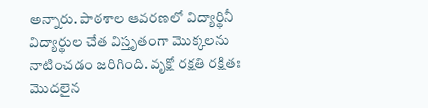అన్నారు. పాఠశాల ఆవరణలో విద్యార్థినీ విద్యార్థుల చేత విస్తృతంగా మొక్కలను నాటించడం జరిగింది. వృక్షో రక్షతి రక్షితః మొదలైన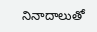నినాదాలుతో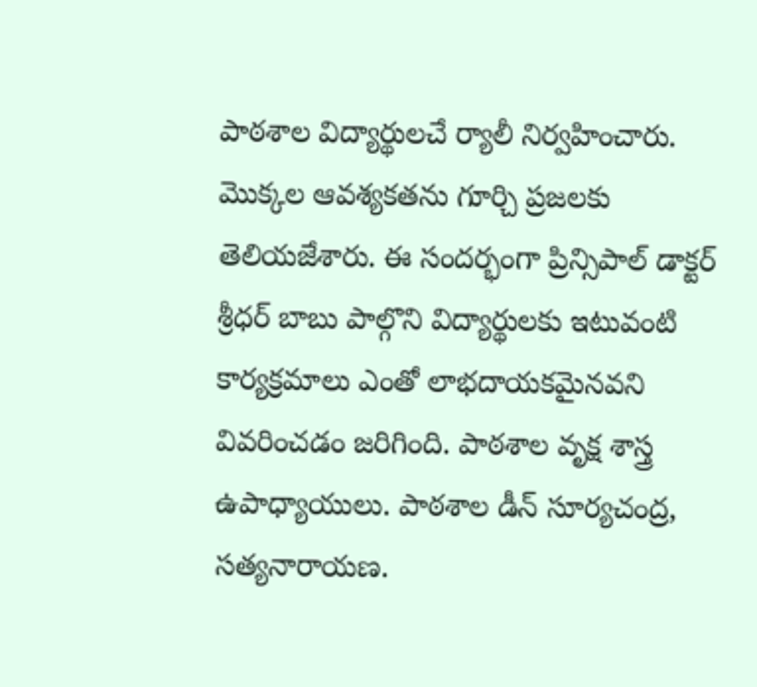పాఠశాల విద్యార్థులచే ర్యాలీ నిర్వహించారు. మొక్కల ఆవశ్యకతను గూర్చి ప్రజలకు తెలియజేశారు. ఈ సందర్భంగా ప్రిన్సిపాల్ డాక్టర్ శ్రీధర్ బాబు పాల్గొని విద్యార్థులకు ఇటువంటి కార్యక్రమాలు ఎంతో లాభదాయకమైనవని వివరించడం జరిగింది. పాఠశాల వృక్ష శాస్త్ర ఉపాధ్యాయులు. పాఠశాల డీన్ సూర్యచంద్ర, సత్యనారాయణ.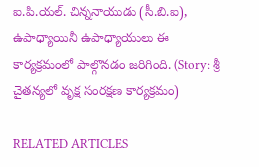ఐ.పి.యల్. చిన్ననాయుడు (సీ.బి.ఐ), ఉపాధ్యాయినీ ఉపాధ్యాయులు ఈ కార్యక్రమంలో పాల్గొనడం జరిగింది. (Story: శ్రీ చైతన్యలో వృక్ష సంరక్షణ కార్యక్రమం)

RELATED ARTICLES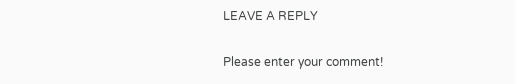LEAVE A REPLY

Please enter your comment!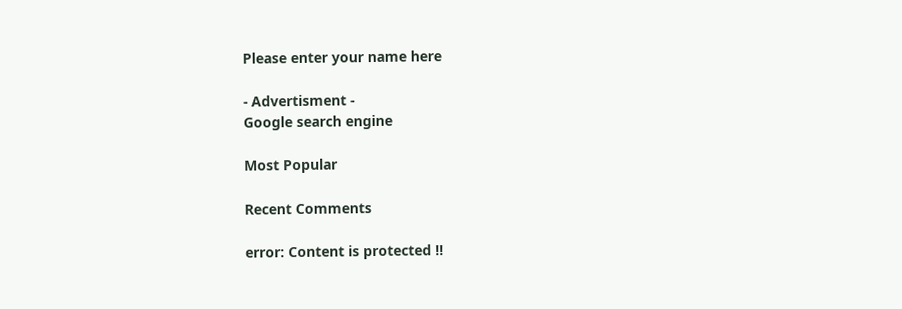Please enter your name here

- Advertisment -
Google search engine

Most Popular

Recent Comments

error: Content is protected !!